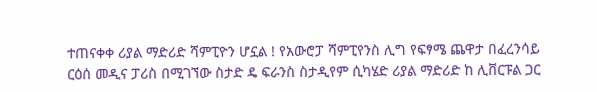ተጠናቀቀ ሪያል ማድሪድ ሻምፒዮን ሆኗል ! የአውሮፓ ሻምፒየንስ ሊግ የፍፃሜ ጨዋታ በፈረንሳይ ርዕሰ መዲና ፓሪስ በሚገኘው ስታድ ዴ ፍራንስ ስታዲየም ሲካሄድ ሪያል ማድሪድ ከ ሊቨርፑል ጋር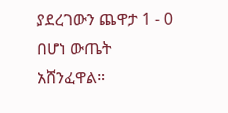ያደረገውን ጨዋታ 1 - 0 በሆነ ውጤት አሸንፈዋል።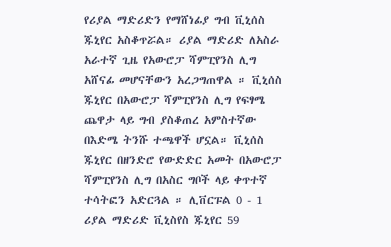የሪያል ማድሪድን የማሸነፊያ ግብ ቪኒሰስ ጁኒየር አስቆጥሯል። ሪያል ማድሪድ ለአስራ አራተኛ ጊዜ የአውሮፓ ሻምፒየንስ ሊግ አሸናፊ መሆናቸውን አረጋግጠዋል ። ቪኒሰስ ጁኒየር በአውሮፓ ሻምፒየንስ ሊግ የፍፃሜ ጨዋታ ላይ ግብ ያስቆጠረ አምስተኛው በእድሜ ትንሹ ተጫዋች ሆኗል። ቪኒሰስ ጁኒየር በዘንድሮ የውድድር አመት በአውሮፓ ሻምፒየንስ ሊግ በአስር ግቦች ላይ ቀጥተኛ ተሳትፎን አድርጓል ። ሊቨርፑል 0 - 1 ሪያል ማድሪድ ቪኒስየስ ጁኒየር 59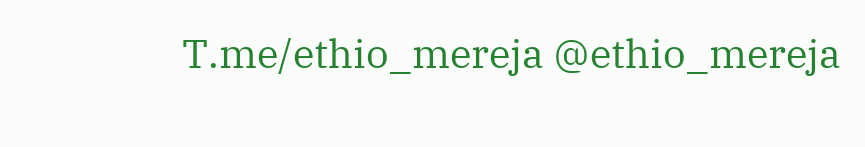T.me/ethio_mereja @ethio_mereja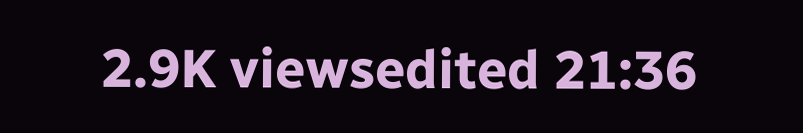2.9K viewsedited 21:36